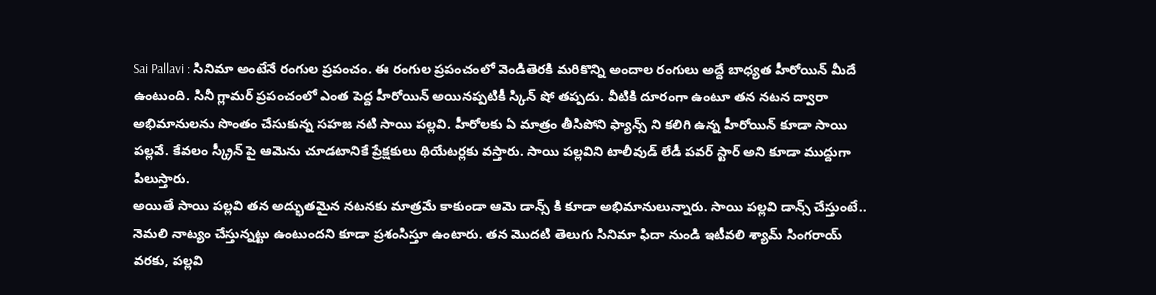Sai Pallavi : సినిమా అంటేనే రంగుల ప్రపంచం. ఈ రంగుల ప్రపంచంలో వెండితెరకి మరికొన్ని అందాల రంగులు అద్దే బాధ్యత హీరోయిన్ మీదే ఉంటుంది. సినీ గ్లామర్ ప్రపంచంలో ఎంత పెద్ద హీరోయిన్ అయినప్పటికీ స్కిన్ షో తప్పదు. వీటికి దూరంగా ఉంటూ తన నటన ద్వారా అభిమానులను సొంతం చేసుకున్న సహజ నటి సాయి పల్లవి. హీరోలకు ఏ మాత్రం తీసిపోని ఫ్యాన్స్ ని కలిగి ఉన్న హీరోయిన్ కూడా సాయి పల్లవే. కేవలం స్క్రీన్ పై ఆమెను చూడటానికే ప్రేక్షకులు థియేటర్లకు వస్తారు. సాయి పల్లవిని టాలీవుడ్ లేడీ పవర్ స్టార్ అని కూడా ముద్దుగా పిలుస్తారు.
అయితే సాయి పల్లవి తన అద్భుతమైన నటనకు మాత్రమే కాకుండా ఆమె డాన్స్ కి కూడా అభిమానులున్నారు. సాయి పల్లవి డాన్స్ చేస్తుంటే.. నెమలి నాట్యం చేస్తున్నట్టు ఉంటుందని కూడా ప్రశంసిస్తూ ఉంటారు. తన మొదటి తెలుగు సినిమా ఫిదా నుండి ఇటీవలి శ్యామ్ సింగరాయ్ వరకు, పల్లవి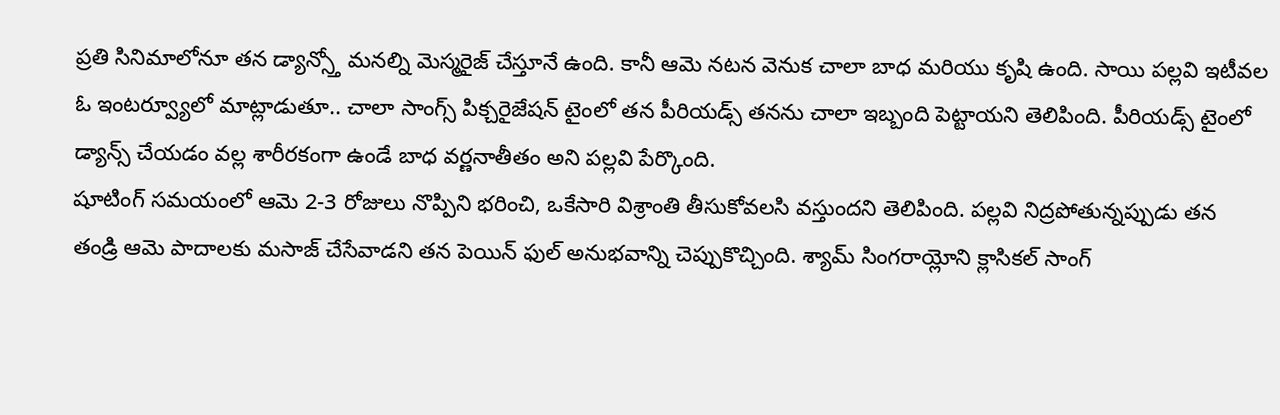ప్రతి సినిమాలోనూ తన డ్యాన్స్తో మనల్ని మెస్మరైజ్ చేస్తూనే ఉంది. కానీ ఆమె నటన వెనుక చాలా బాధ మరియు కృషి ఉంది. సాయి పల్లవి ఇటీవల ఓ ఇంటర్వ్యూలో మాట్లాడుతూ.. చాలా సాంగ్స్ పిక్చరైజేషన్ టైంలో తన పీరియడ్స్ తనను చాలా ఇబ్బంది పెట్టాయని తెలిపింది. పీరియడ్స్ టైంలో డ్యాన్స్ చేయడం వల్ల శారీరకంగా ఉండే బాధ వర్ణనాతీతం అని పల్లవి పేర్కొంది.
షూటింగ్ సమయంలో ఆమె 2-3 రోజులు నొప్పిని భరించి, ఒకేసారి విశ్రాంతి తీసుకోవలసి వస్తుందని తెలిపింది. పల్లవి నిద్రపోతున్నప్పుడు తన తండ్రి ఆమె పాదాలకు మసాజ్ చేసేవాడని తన పెయిన్ ఫుల్ అనుభవాన్ని చెప్పుకొచ్చింది. శ్యామ్ సింగరాయ్లోని క్లాసికల్ సాంగ్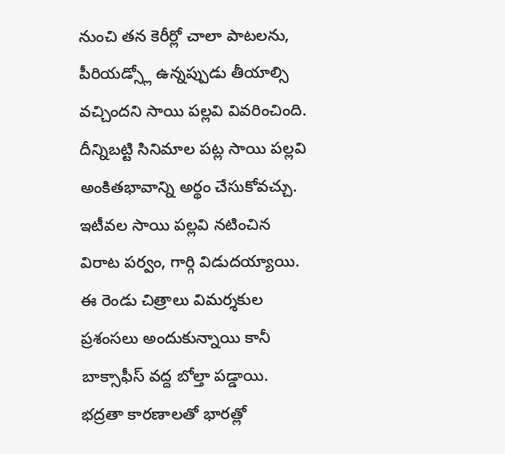నుంచి తన కెరీర్లో చాలా పాటలను, పీరియడ్స్లో ఉన్నప్పుడు తీయాల్సి వచ్చిందని సాయి పల్లవి వివరించింది. దీన్నిబట్టి సినిమాల పట్ల సాయి పల్లవి అంకితభావాన్ని అర్థం చేసుకోవచ్చు. ఇటీవల సాయి పల్లవి నటించిన విరాట పర్వం, గార్గి విడుదయ్యాయి. ఈ రెండు చిత్రాలు విమర్శకుల ప్రశంసలు అందుకున్నాయి కానీ బాక్సాఫీస్ వద్ద బోల్తా పడ్డాయి.
భద్రతా కారణాలతో భారత్లో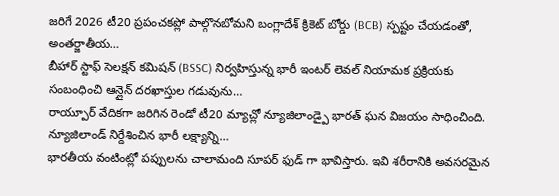జరిగే 2026 టీ20 ప్రపంచకప్లో పాల్గొనబోమని బంగ్లాదేశ్ క్రికెట్ బోర్డు (BCB) స్పష్టం చేయడంతో, అంతర్జాతీయ…
బీహార్ స్టాఫ్ సెలక్షన్ కమిషన్ (BSSC) నిర్వహిస్తున్న భారీ ఇంటర్ లెవల్ నియామక ప్రక్రియకు సంబంధించి ఆన్లైన్ దరఖాస్తుల గడువును…
రాయ్పూర్ వేదికగా జరిగిన రెండో టీ20 మ్యాచ్లో న్యూజిలాండ్పై భారత్ ఘన విజయం సాధించింది. న్యూజిలాండ్ నిర్దేశించిన భారీ లక్ష్యాన్ని…
భారతీయ వంటింట్లో పప్పులను చాలామంది సూపర్ ఫుడ్ గా భావిస్తారు. ఇవి శరీరానికి అవసరమైన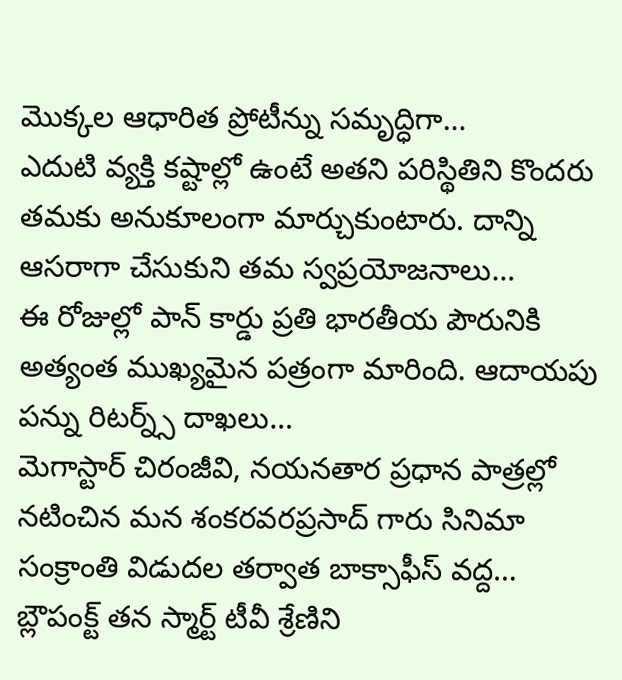మొక్కల ఆధారిత ప్రోటీన్ను సమృద్ధిగా…
ఎదుటి వ్యక్తి కష్టాల్లో ఉంటే అతని పరిస్థితిని కొందరు తమకు అనుకూలంగా మార్చుకుంటారు. దాన్ని ఆసరాగా చేసుకుని తమ స్వప్రయోజనాలు…
ఈ రోజుల్లో పాన్ కార్డు ప్రతి భారతీయ పౌరునికి అత్యంత ముఖ్యమైన పత్రంగా మారింది. ఆదాయపు పన్ను రిటర్న్స్ దాఖలు…
మెగాస్టార్ చిరంజీవి, నయనతార ప్రధాన పాత్రల్లో నటించిన మన శంకరవరప్రసాద్ గారు సినిమా సంక్రాంతి విడుదల తర్వాత బాక్సాఫీస్ వద్ద…
బ్లౌపంక్ట్ తన స్మార్ట్ టీవీ శ్రేణిని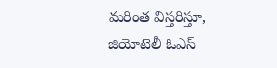మరింత విస్తరిస్తూ, జియోటెలీ ఓఎస్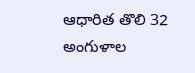ఆధారిత తొలి 32 అంగుళాల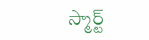స్మార్ట్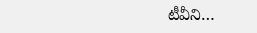టీవీని…